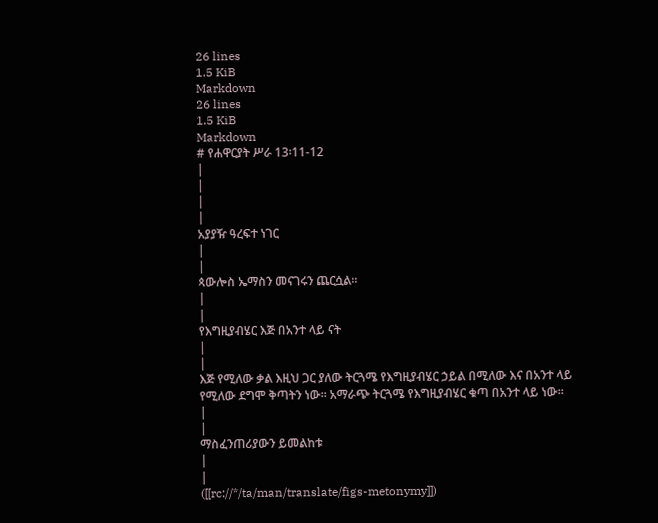26 lines
1.5 KiB
Markdown
26 lines
1.5 KiB
Markdown
# የሐዋርያት ሥራ 13፡11-12
|
|
|
|
አያያዥ ዓረፍተ ነገር
|
|
ጳውሎስ ኤማስን መናገሩን ጨርሷል፡፡
|
|
የእግዚያብሄር እጅ በአንተ ላይ ናት
|
|
እጅ የሚለው ቃል እዚህ ጋር ያለው ትርጓሜ የእግዚያብሄር ኃይል በሚለው እና በአንተ ላይ የሚለው ደግሞ ቅጣትን ነው፡፡ አማራጭ ትርጓሜ የእግዚያብሄር ቁጣ በአንተ ላይ ነው፡፡
|
|
ማስፈንጠሪያውን ይመልከቱ
|
|
([[rc://*/ta/man/translate/figs-metonymy]])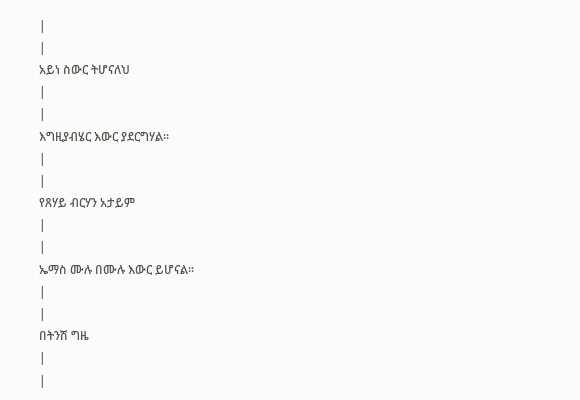|
|
አይነ ስውር ትሆናለህ
|
|
እግዚያብሄር እውር ያደርግሃል፡፡
|
|
የጸሃይ ብርሃን አታይም
|
|
ኤማስ ሙሉ በሙሉ እውር ይሆናል፡፡
|
|
በትንሽ ግዜ
|
|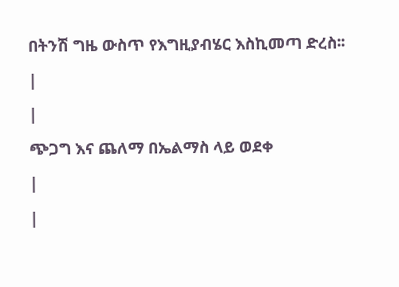በትንሽ ግዜ ውስጥ የእግዚያብሄር እስኪመጣ ድረስ፡፡
|
|
ጭጋግ እና ጨለማ በኤልማስ ላይ ወደቀ
|
|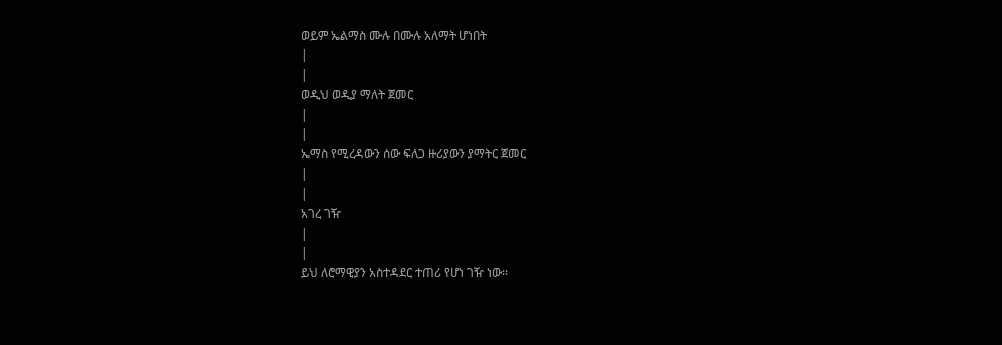ወይም ኤልማስ ሙሉ በሙሉ አለማት ሆነበት
|
|
ወዲህ ወዲያ ማለት ጀመር
|
|
ኤማስ የሚረዳውን ሰው ፍለጋ ዙሪያውን ያማትር ጀመር
|
|
አገረ ገዥ
|
|
ይህ ለሮማዊያን አስተዳደር ተጠሪ የሆነ ገዥ ነው፡፡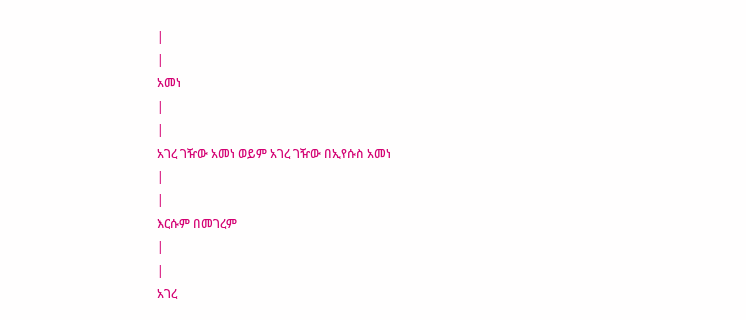|
|
አመነ
|
|
አገረ ገዥው አመነ ወይም አገረ ገዥው በኢየሱስ አመነ
|
|
እርሱም በመገረም
|
|
አገረ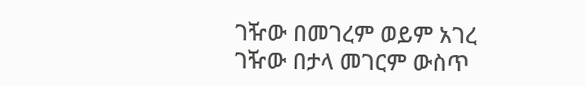ገዥው በመገረም ወይም አገረ ገዥው በታላ መገርም ውስጥ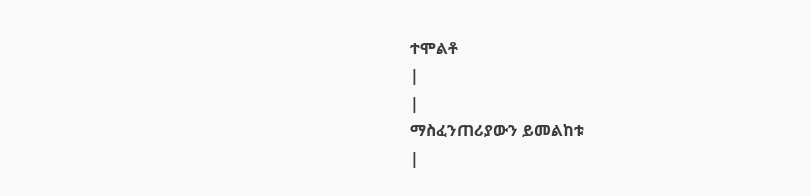ተሞልቶ
|
|
ማስፈንጠሪያውን ይመልከቱ
|